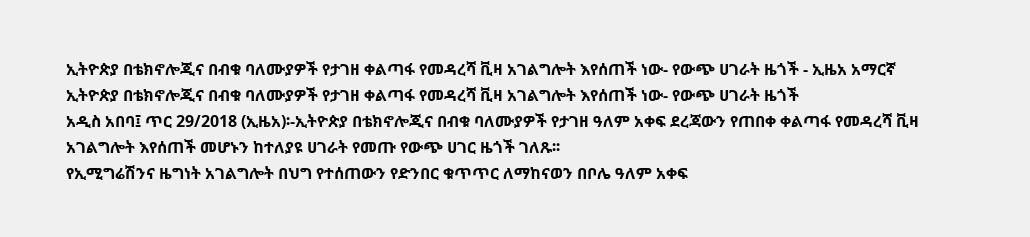ኢትዮጵያ በቴክኖሎጂና በብቁ ባለሙያዎች የታገዘ ቀልጣፋ የመዳረሻ ቪዛ አገልግሎት እየሰጠች ነው- የውጭ ሀገራት ዜጎች - ኢዜአ አማርኛ
ኢትዮጵያ በቴክኖሎጂና በብቁ ባለሙያዎች የታገዘ ቀልጣፋ የመዳረሻ ቪዛ አገልግሎት እየሰጠች ነው- የውጭ ሀገራት ዜጎች
አዲስ አበባ፤ ጥር 29/2018 (ኢዜአ)፡-ኢትዮጵያ በቴክኖሎጂና በብቁ ባለሙያዎች የታገዘ ዓለም አቀፍ ደረጃውን የጠበቀ ቀልጣፋ የመዳረሻ ቪዛ አገልግሎት እየሰጠች መሆኑን ከተለያዩ ሀገራት የመጡ የውጭ ሀገር ዜጎች ገለጹ፡፡
የኢሚግሬሽንና ዜግነት አገልግሎት በህግ የተሰጠውን የድንበር ቁጥጥር ለማከናወን በቦሌ ዓለም አቀፍ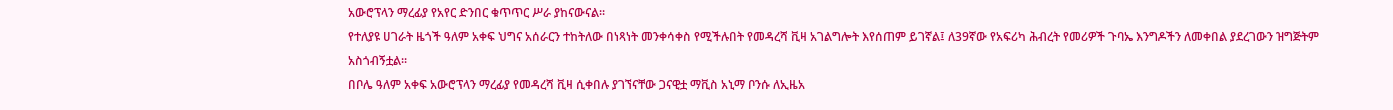አውሮፕላን ማረፊያ የአየር ድንበር ቁጥጥር ሥራ ያከናውናል፡፡
የተለያዩ ሀገራት ዜጎች ዓለም አቀፍ ህግና አሰራርን ተከትለው በነጻነት መንቀሳቀስ የሚችሉበት የመዳረሻ ቪዛ አገልግሎት እየሰጠም ይገኛል፤ ለ39ኛው የአፍሪካ ሕብረት የመሪዎች ጉባኤ እንግዶችን ለመቀበል ያደረገውን ዝግጅትም አስጎብኝቷል፡፡
በቦሌ ዓለም አቀፍ አውሮፕላን ማረፊያ የመዳረሻ ቪዛ ሲቀበሉ ያገኘናቸው ጋናዊቷ ማቪስ አኒማ ቦንሱ ለኢዜአ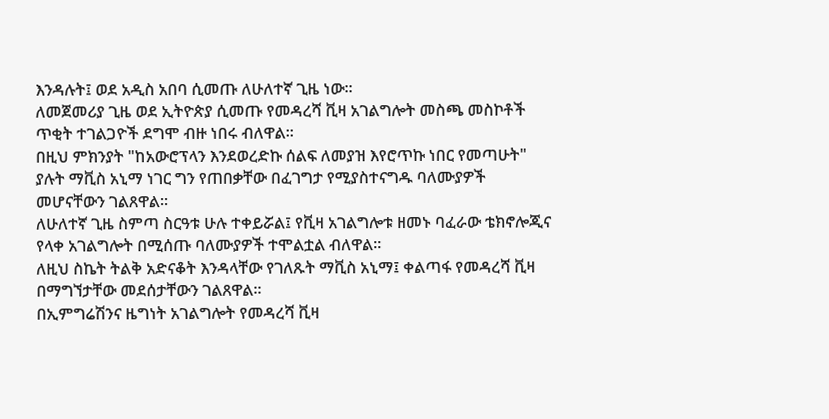እንዳሉት፤ ወደ አዲስ አበባ ሲመጡ ለሁለተኛ ጊዜ ነው፡፡
ለመጀመሪያ ጊዜ ወደ ኢትዮጵያ ሲመጡ የመዳረሻ ቪዛ አገልግሎት መስጫ መስኮቶች ጥቂት ተገልጋዮች ደግሞ ብዙ ነበሩ ብለዋል፡፡
በዚህ ምክንያት "ከአውሮፕላን እንደወረድኩ ሰልፍ ለመያዝ እየሮጥኩ ነበር የመጣሁት" ያሉት ማቪስ አኒማ ነገር ግን የጠበቃቸው በፈገግታ የሚያስተናግዱ ባለሙያዎች መሆናቸውን ገልጸዋል፡፡
ለሁለተኛ ጊዜ ስምጣ ስርዓቱ ሁሉ ተቀይሯል፤ የቪዛ አገልግሎቱ ዘመኑ ባፈራው ቴክኖሎጂና የላቀ አገልግሎት በሚሰጡ ባለሙያዎች ተሞልቷል ብለዋል፡፡
ለዚህ ስኬት ትልቅ አድናቆት እንዳላቸው የገለጹት ማቪስ አኒማ፤ ቀልጣፋ የመዳረሻ ቪዛ በማግኘታቸው መደሰታቸውን ገልጸዋል፡፡
በኢምግሬሽንና ዜግነት አገልግሎት የመዳረሻ ቪዛ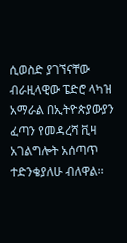ሲወስድ ያገኘናቸው ብራዚላዊው ፔድሮ ላካዝ አማራል በኢትዮጵያውያን ፈጣን የመዳረሻ ቪዛ አገልግሎት አሰጣጥ ተድንቄያለሁ ብለዋል፡፡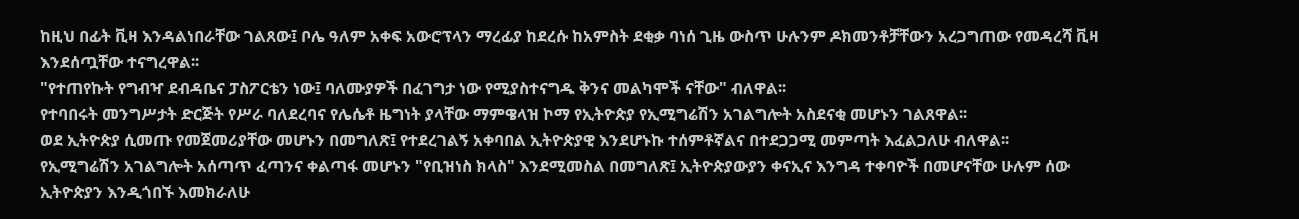ከዚህ በፊት ቪዛ እንዳልነበራቸው ገልጸው፤ ቦሌ ዓለም አቀፍ አውሮፕላን ማረፊያ ከደረሱ ከአምስት ደቂቃ ባነሰ ጊዜ ውስጥ ሁሉንም ዶክመንቶቻቸውን አረጋግጠው የመዳረሻ ቪዛ እንደሰጧቸው ተናግረዋል፡፡
"የተጠየኩት የግብዣ ደብዳቤና ፓስፖርቴን ነው፤ ባለሙያዎች በፈገግታ ነው የሚያስተናግዱ ቅንና መልካሞች ናቸው" ብለዋል፡፡
የተባበሩት መንግሥታት ድርጅት የሥራ ባለደረባና የሌሴቶ ዜግነት ያላቸው ማምዌላዝ ኮማ የኢትዮጵያ የኢሚግሬሽን አገልግሎት አስደናቂ መሆኑን ገልጸዋል፡፡
ወደ ኢትዮጵያ ሲመጡ የመጀመሪያቸው መሆኑን በመግለጽ፤ የተደረገልኝ አቀባበል ኢትዮጵያዊ እንደሆኑኩ ተሰምቶኛልና በተደጋጋሚ መምጣት እፈልጋለሁ ብለዋል፡፡
የኢሚግሬሽን አገልግሎት አሰጣጥ ፈጣንና ቀልጣፋ መሆኑን "የቢዝነስ ክላስ" እንደሚመስል በመግለጽ፤ ኢትዮጵያውያን ቀናኢና እንግዳ ተቀባዮች በመሆናቸው ሁሉም ሰው ኢትዮጵያን እንዲጎበኙ እመክራለሁ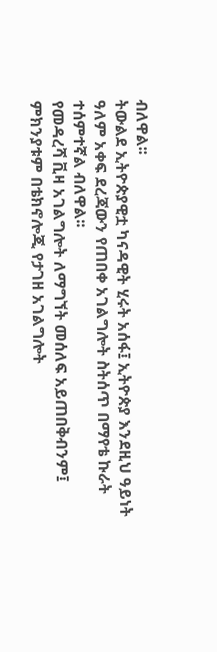ብለዋል፡፡
ትውልደ ኢትዮጵያዊቷ ካናዳዊት ሂሩት አሰፋ፤ ኢትዮጵያ እንደዚህ ዓይነት ዓለም አቀፍ ደረጃውን የጠበቀ አገልግሎት ስትሰጥ በማየቴ ኩራት ተሰምተኛል ብለዋል፡፡
የመዳረሻ ቪዛ አገልግሎት ለማግኘት መሰለፍ አይጠበቅብንም፤ ምክንያቱም በቴክኖሎጂ የታገዘ አገልግሎት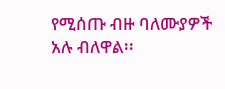የሚሰጡ ብዙ ባለሙያዎች አሉ ብለዋል፡፡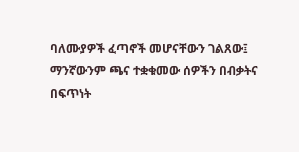ባለሙያዎች ፈጣኖች መሆናቸውን ገልጸው፤ ማንኛውንም ጫና ተቋቁመው ሰዎችን በብቃትና በፍጥነት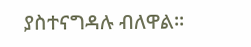ያስተናግዳሉ ብለዋል፡፡